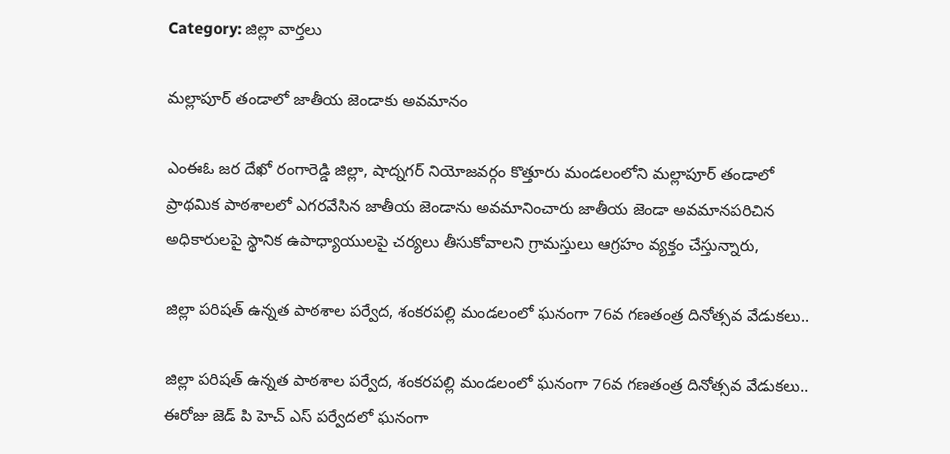Category: జిల్లా వార్తలు

మల్లాపూర్ తండాలో జాతీయ జెండాకు అవమానం

ఎంఈఓ జర దేఖో రంగారెడ్డి జిల్లా, షాద్నగర్ నియోజవర్గం కొత్తూరు మండలంలోని మల్లాపూర్ తండాలో ప్రాథమిక పాఠశాలలో ఎగరవేసిన జాతీయ జెండాను అవమానించారు జాతీయ జెండా అవమానపరిచిన అధికారులపై స్థానిక ఉపాధ్యాయులపై చర్యలు తీసుకోవాలని గ్రామస్తులు ఆగ్రహం వ్యక్తం చేస్తున్నారు,

జిల్లా పరిషత్ ఉన్నత పాఠశాల పర్వేద, శంకరపల్లి మండలంలో ఘనంగా 76వ గణతంత్ర దినోత్సవ వేడుకలు..

జిల్లా పరిషత్ ఉన్నత పాఠశాల పర్వేద, శంకరపల్లి మండలంలో ఘనంగా 76వ గణతంత్ర దినోత్సవ వేడుకలు.. ఈరోజు జెడ్ పి హెచ్ ఎస్ పర్వేదలో ఘనంగా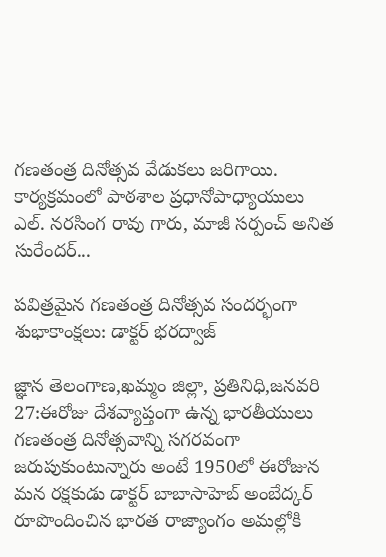గణతంత్ర దినోత్సవ వేడుకలు జరిగాయి. కార్యక్రమంలో పాఠశాల ప్రధానోపాధ్యాయులు ఎల్. నరసింగ రావు గారు, మాజీ సర్పంచ్ అనిత సురేందర్...

పవిత్రమైన గణతంత్ర దినోత్సవ సందర్భంగా శుభాకాంక్షలు: డాక్టర్ భరద్వాజ్

జ్ఞాన తెలంగాణ,ఖమ్మం జిల్లా, ప్రతినిధి,జనవరి 27:ఈరోజు దేశవ్యాప్తంగా ఉన్న భారతీయులు గణతంత్ర దినోత్సవాన్ని సగరవంగా జరుపుకుంటున్నారు అంటే 1950లో ఈరోజున మన రక్షకుడు డాక్టర్ బాబాసాహెబ్ అంబేద్కర్ రూపొందించిన భారత రాజ్యాంగం అమల్లోకి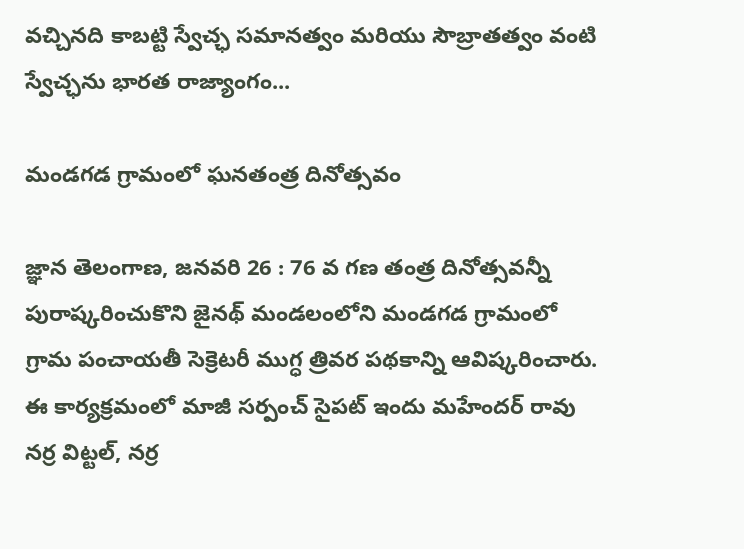వచ్చినది కాబట్టి స్వేచ్ఛ సమానత్వం మరియు సౌబ్రాతత్వం వంటి స్వేచ్ఛను భారత రాజ్యాంగం...

మండగడ గ్రామంలో ఘనతంత్ర దినోత్సవం

జ్ఞాన తెలంగాణ, జనవరి 26 : 76 వ గణ తంత్ర దినోత్సవన్నీ పురాష్కరించుకొని జైనథ్ మండలంలోని మండగడ గ్రామంలో గ్రామ పంచాయతీ సెక్రెటరీ ముగ్ధ త్రివర పథకాన్ని ఆవిష్కరించారు. ఈ కార్యక్రమంలో మాజీ సర్పంచ్ సైపట్ ఇందు మహేందర్ రావు నర్ర విట్టల్, నర్ర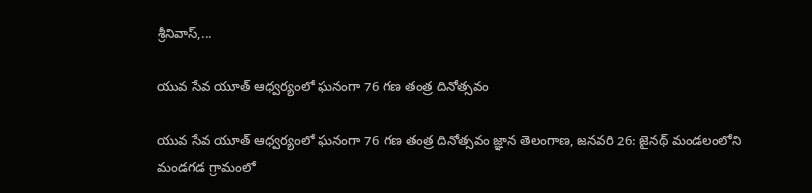శ్రీనివాస్,...

యువ సేవ యూత్ ఆధ్వర్యంలో ఘనంగా 76 గణ తంత్ర దినోత్సవం

యువ సేవ యూత్ ఆధ్వర్యంలో ఘనంగా 76 గణ తంత్ర దినోత్సవం జ్ఞాన తెలంగాణ, జనవరి 26: జైనథ్ మండలంలోని మండగడ గ్రామంలో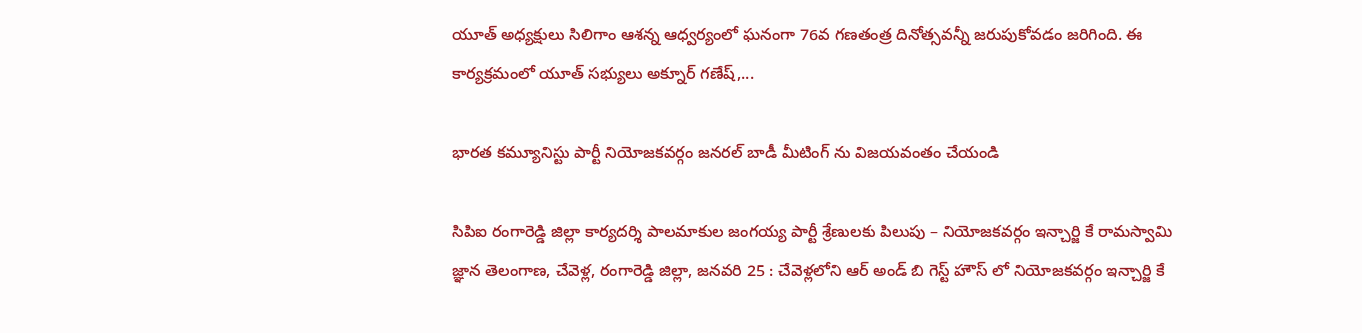యూత్ అధ్యక్షులు సిలిగాం ఆశన్న ఆధ్వర్యంలో ఘనంగా 76వ గణతంత్ర దినోత్సవన్నీ జరుపుకోవడం జరిగింది. ఈ కార్యక్రమంలో యూత్ సభ్యులు అక్నూర్ గణేష్,...

భారత కమ్యూనిస్టు పార్టీ నియోజకవర్గం జనరల్ బాడీ మీటింగ్ ను విజయవంతం చేయండి

సిపిఐ రంగారెడ్డి జిల్లా కార్యదర్శి పాలమాకుల జంగయ్య పార్టీ శ్రేణులకు పిలుపు – నియోజకవర్గం ఇన్చార్జి కే రామస్వామి జ్ఞాన తెలంగాణ, చేవెళ్ల, రంగారెడ్డి జిల్లా, జనవరి 25 : చేవెళ్లలోని ఆర్ అండ్ బి గెస్ట్ హౌస్ లో నియోజకవర్గం ఇన్చార్జి కే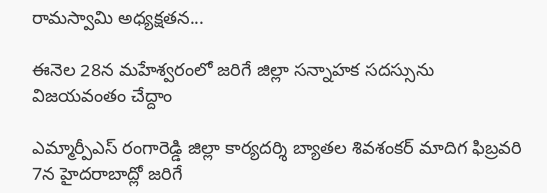రామస్వామి అధ్యక్షతన...

ఈనెల 28న మహేశ్వరంలో జరిగే జిల్లా సన్నాహక సదస్సును విజయవంతం చేద్దాం

ఎమ్మార్పీఎస్ రంగారెడ్డి జిల్లా కార్యదర్శి బ్యాతల శివశంకర్ మాదిగ ఫిబ్రవరి 7న హైదరాబాద్లో జరిగే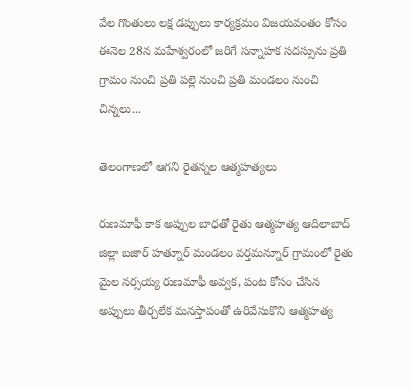వేల గొంతులు లక్ష డప్పులు కార్యక్రమం విజయవంతం కోసం ఈనెల 28న మహేశ్వరంలో జరిగే సన్నాహక సదస్సును ప్రతి గ్రామం నుంచి ప్రతి పల్లె నుంచి ప్రతి మండలం నుంచి చిన్నలు...

తెలంగాణలో ఆగని రైతన్నల ఆత్మహత్యలు

రుణమాఫీ కాక అప్పుల బాధతో రైతు ఆత్మహత్య ఆదిలాబాద్ జిల్లా బజార్ హత్నూర్ మండలం వర్తమన్నూర్ గ్రామంలో రైతు మైల నర్సయ్య రుణమాఫీ అవ్వక, పంట కోసం చేసిన అప్పులు తీర్చలేక మనస్తాపంతో ఉరివేసుకొని ఆత్మహత్య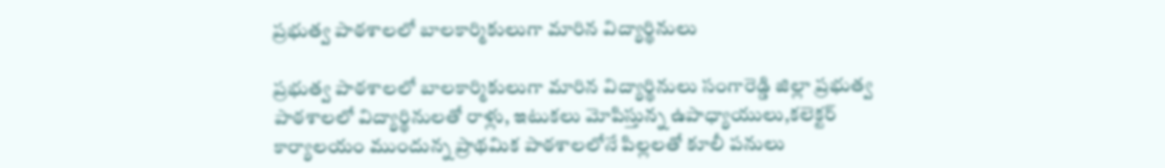ప్రభుత్వ పాఠశాలలో బాలకార్మికులుగా మారిన విద్యార్థినులు

ప్రభుత్వ పాఠశాలలో బాలకార్మికులుగా మారిన విద్యార్థినులు సంగారెడ్డి జిల్లా ప్రభుత్వ పాఠశాలలో విద్యార్థినులతో రాళ్లు, ఇటుకలు మోపిస్తున్న ఉపాధ్యాయులు,కలెక్టర్ కార్యాలయం ముందున్న ప్రాథమిక పాఠశాలలోనే పిల్లలతో కూలీ పనులు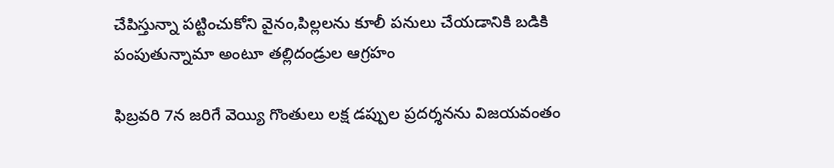చేపిస్తున్నా పట్టించుకోని వైనం,పిల్లలను కూలీ పనులు చేయడానికి బడికి పంపుతున్నామా అంటూ తల్లిదండ్రుల ఆగ్రహం

ఫిబ్రవరి 7న జరిగే వెయ్యి గొంతులు లక్ష డప్పుల ప్రదర్శనను విజయవంతం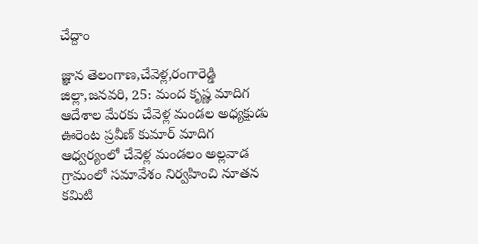చేద్దాం

జ్ఞాన తెలంగాణ,చేవెళ్ల,రంగారెడ్డి జిల్లా,జనవరి, 25: మంద కృష్ణ మాదిగ ఆదేశాల మేరకు చేవెళ్ల మండల అధ్యక్షుడు ఊరెంట ప్రవీణ్ కుమార్ మాదిగ ఆధ్వర్యంలో చేవెళ్ల మండలం అల్లవాడ గ్రామంలో సమావేశం నిర్వహించి నూతన కమిటి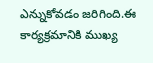ఎన్నుకోవడం జరిగింది.ఈ కార్యక్రమానికి ముఖ్య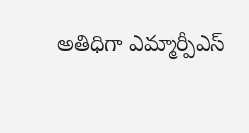అతిధిగా ఎమ్మార్పీఎస్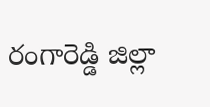రంగారెడ్డి జిల్లా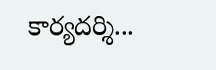కార్యదర్శి...